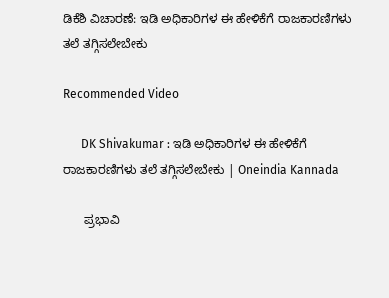ಡಿಕೆಶಿ ವಿಚಾರಣೆ: ಇಡಿ ಅಧಿಕಾರಿಗಳ ಈ ಹೇಳಿಕೆಗೆ ರಾಜಕಾರಣಿಗಳು ತಲೆ ತಗ್ಗಿಸಲೇಬೇಕು

Recommended Video

      DK Shivakumar : ಇಡಿ ಅಧಿಕಾರಿಗಳ ಈ ಹೇಳಿಕೆಗೆ ರಾಜಕಾರಣಿಗಳು ತಲೆ ತಗ್ಗಿಸಲೇಬೇಕು | Oneindia Kannada

      ಪ್ರಭಾವಿ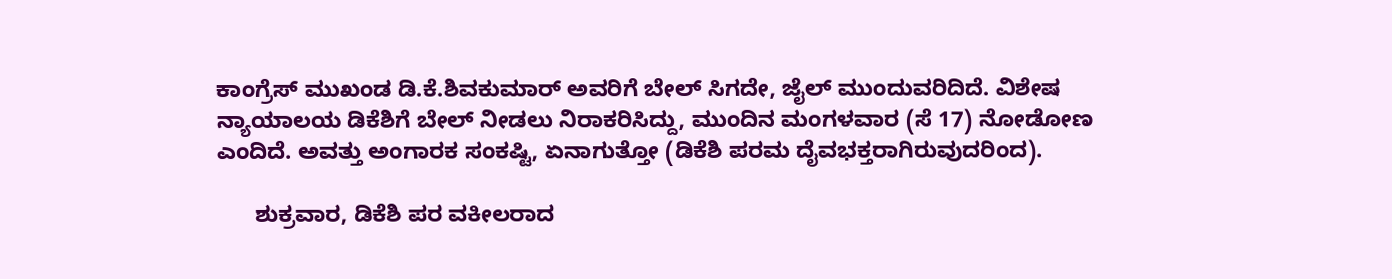ಕಾಂಗ್ರೆಸ್ ಮುಖಂಡ ಡಿ.ಕೆ.ಶಿವಕುಮಾರ್ ಅವರಿಗೆ ಬೇಲ್ ಸಿಗದೇ, ಜೈಲ್ ಮುಂದುವರಿದಿದೆ. ವಿಶೇಷ ನ್ಯಾಯಾಲಯ ಡಿಕೆಶಿಗೆ ಬೇಲ್ ನೀಡಲು ನಿರಾಕರಿಸಿದ್ದು, ಮುಂದಿನ ಮಂಗಳವಾರ (ಸೆ 17) ನೋಡೋಣ ಎಂದಿದೆ. ಅವತ್ತು ಅಂಗಾರಕ ಸಂಕಷ್ಟಿ, ಏನಾಗುತ್ತೋ (ಡಿಕೆಶಿ ಪರಮ ದೈವಭಕ್ತರಾಗಿರುವುದರಿಂದ).

      ಶುಕ್ರವಾರ, ಡಿಕೆಶಿ ಪರ ವಕೀಲರಾದ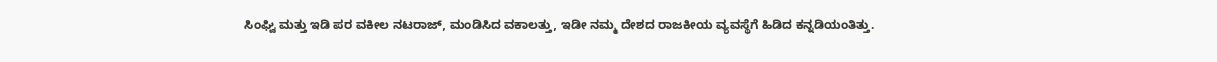ಸಿಂಘ್ವಿ ಮತ್ತು ಇಡಿ ಪರ ವಕೀಲ ನಟರಾಜ್, ಮಂಡಿಸಿದ ವಕಾಲತ್ತು, ಇಡೀ ನಮ್ಮ ದೇಶದ ರಾಜಕೀಯ ವ್ಯವಸ್ಥೆಗೆ ಹಿಡಿದ ಕನ್ನಡಿಯಂತಿತ್ತು.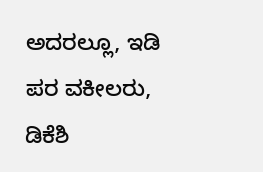ಅದರಲ್ಲೂ, ಇಡಿ ಪರ ವಕೀಲರು, ಡಿಕೆಶಿ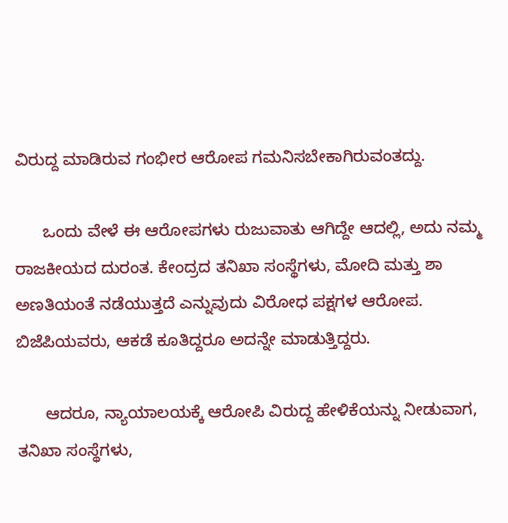ವಿರುದ್ದ ಮಾಡಿರುವ ಗಂಭೀರ ಆರೋಪ ಗಮನಿಸಬೇಕಾಗಿರುವಂತದ್ದು.

      ಒಂದು ವೇಳೆ ಈ ಆರೋಪಗಳು ರುಜುವಾತು ಆಗಿದ್ದೇ ಆದಲ್ಲಿ, ಅದು ನಮ್ಮ ರಾಜಕೀಯದ ದುರಂತ. ಕೇಂದ್ರದ ತನಿಖಾ ಸಂಸ್ಥೆಗಳು, ಮೋದಿ ಮತ್ತು ಶಾ ಅಣತಿಯಂತೆ ನಡೆಯುತ್ತದೆ ಎನ್ನುವುದು ವಿರೋಧ ಪಕ್ಷಗಳ ಆರೋಪ. ಬಿಜೆಪಿಯವರು, ಆಕಡೆ ಕೂತಿದ್ದರೂ ಅದನ್ನೇ ಮಾಡುತ್ತಿದ್ದರು.

      ಆದರೂ, ನ್ಯಾಯಾಲಯಕ್ಕೆ ಆರೋಪಿ ವಿರುದ್ದ ಹೇಳಿಕೆಯನ್ನು ನೀಡುವಾಗ, ತನಿಖಾ ಸಂಸ್ಥೆಗಳು,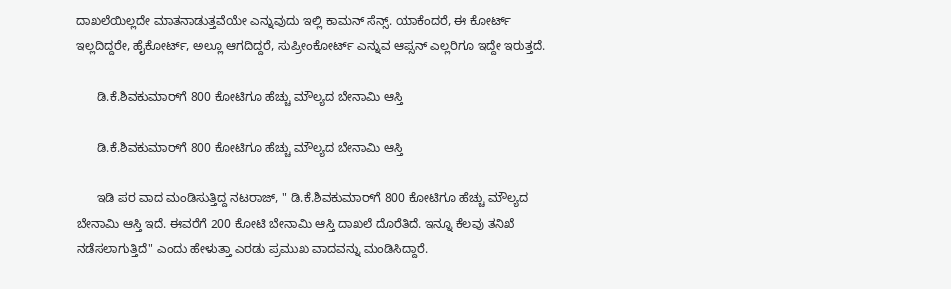ದಾಖಲೆಯಿಲ್ಲದೇ ಮಾತನಾಡುತ್ತವೆಯೇ ಎನ್ನುವುದು ಇಲ್ಲಿ ಕಾಮನ್ ಸೆನ್ಸ್. ಯಾಕೆಂದರೆ, ಈ ಕೋರ್ಟ್ ಇಲ್ಲದಿದ್ದರೇ, ಹೈಕೋರ್ಟ್, ಅಲ್ಲೂ ಆಗದಿದ್ದರೆ, ಸುಪ್ರೀಂಕೋರ್ಟ್ ಎನ್ನುವ ಆಪ್ಸನ್ ಎಲ್ಲರಿಗೂ ಇದ್ದೇ ಇರುತ್ತದೆ.

      ಡಿ.ಕೆ.ಶಿವಕುಮಾರ್‌ಗೆ 800 ಕೋಟಿಗೂ ಹೆಚ್ಚು ಮೌಲ್ಯದ ಬೇನಾಮಿ ಆಸ್ತಿ

      ಡಿ.ಕೆ.ಶಿವಕುಮಾರ್‌ಗೆ 800 ಕೋಟಿಗೂ ಹೆಚ್ಚು ಮೌಲ್ಯದ ಬೇನಾಮಿ ಆಸ್ತಿ

      ಇಡಿ ಪರ ವಾದ ಮಂಡಿಸುತ್ತಿದ್ದ ನಟರಾಜ್, " ಡಿ.ಕೆ.ಶಿವಕುಮಾರ್‌ಗೆ 800 ಕೋಟಿಗೂ ಹೆಚ್ಚು ಮೌಲ್ಯದ ಬೇನಾಮಿ ಆಸ್ತಿ ಇದೆ. ಈವರೆಗೆ 200 ಕೋಟಿ ಬೇನಾಮಿ ಆಸ್ತಿ ದಾಖಲೆ ದೊರೆತಿದೆ. ಇನ್ನೂ ಕೆಲವು ತನಿಖೆ ನಡೆಸಲಾಗುತ್ತಿದೆ" ಎಂದು ಹೇಳುತ್ತಾ ಎರಡು ಪ್ರಮುಖ ವಾದವನ್ನು ಮಂಡಿಸಿದ್ದಾರೆ.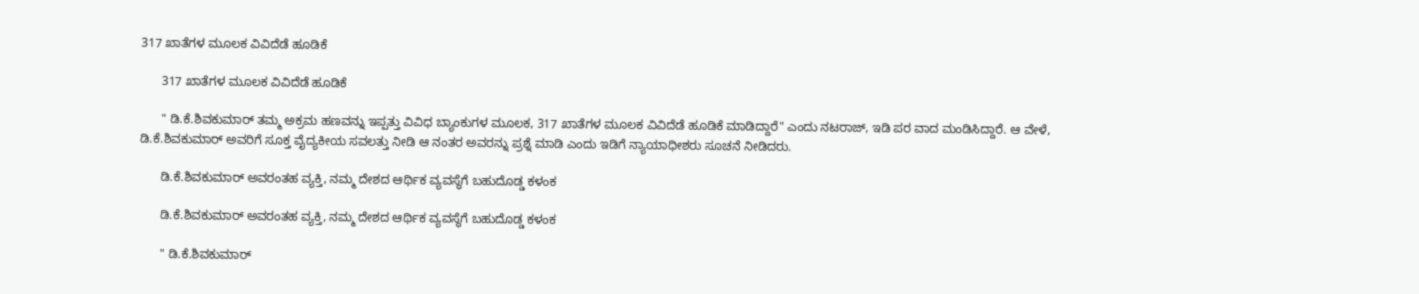317 ಖಾತೆಗಳ ಮೂಲಕ ವಿವಿದೆಡೆ ಹೂಡಿಕೆ

      317 ಖಾತೆಗಳ ಮೂಲಕ ವಿವಿದೆಡೆ ಹೂಡಿಕೆ

      " ಡಿ.ಕೆ.ಶಿವಕುಮಾರ್ ತಮ್ಮ ಅಕ್ರಮ ಹಣವನ್ನು ಇಪ್ಪತ್ತು ವಿವಿಧ ಬ್ಯಾಂಕುಗಳ ಮೂಲಕ, 317 ಖಾತೆಗಳ ಮೂಲಕ ವಿವಿದೆಡೆ ಹೂಡಿಕೆ ಮಾಡಿದ್ದಾರೆ" ಎಂದು ನಟರಾಜ್, ಇಡಿ ಪರ ವಾದ ಮಂಡಿಸಿದ್ದಾರೆ. ಆ ವೇಳೆ, ಡಿ.ಕೆ.ಶಿವಕುಮಾರ್ ಅವರಿಗೆ ಸೂಕ್ತ ವೈದ್ಯಕೀಯ ಸವಲತ್ತು ನೀಡಿ ಆ ನಂತರ ಅವರನ್ನು ಪ್ರಶ್ನೆ ಮಾಡಿ ಎಂದು ಇಡಿಗೆ ನ್ಯಾಯಾಧೀಶರು ಸೂಚನೆ ನೀಡಿದರು.

      ಡಿ.ಕೆ.ಶಿವಕುಮಾರ್ ಅವರಂತಹ ವ್ಯಕ್ತಿ, ನಮ್ಮ ದೇಶದ ಆರ್ಥಿಕ ವ್ಯವಸ್ಥೆಗೆ ಬಹುದೊಡ್ಡ ಕಳಂಕ

      ಡಿ.ಕೆ.ಶಿವಕುಮಾರ್ ಅವರಂತಹ ವ್ಯಕ್ತಿ, ನಮ್ಮ ದೇಶದ ಆರ್ಥಿಕ ವ್ಯವಸ್ಥೆಗೆ ಬಹುದೊಡ್ಡ ಕಳಂಕ

      " ಡಿ.ಕೆ.ಶಿವಕುಮಾರ್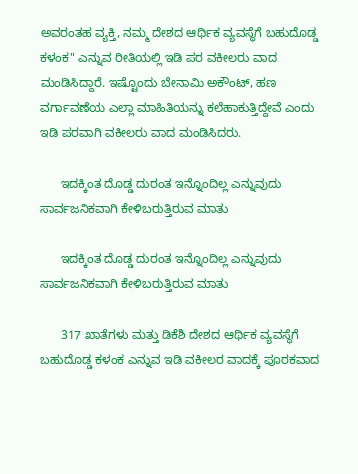ಅವರಂತಹ ವ್ಯಕ್ತಿ, ನಮ್ಮ ದೇಶದ ಆರ್ಥಿಕ ವ್ಯವಸ್ಥೆಗೆ ಬಹುದೊಡ್ಡ ಕಳಂಕ" ಎನ್ನುವ ರೀತಿಯಲ್ಲಿ ಇಡಿ ಪರ ವಕೀಲರು ವಾದ ಮಂಡಿಸಿದ್ದಾರೆ. ಇಷ್ಟೊಂದು ಬೇನಾಮಿ ಅಕೌಂಟ್, ಹಣ ವರ್ಗಾವಣೆಯ ಎಲ್ಲಾ ಮಾಹಿತಿಯನ್ನು ಕಲೆಹಾಕುತ್ತಿದ್ದೇವೆ ಎಂದು ಇಡಿ ಪರವಾಗಿ ವಕೀಲರು ವಾದ ಮಂಡಿಸಿದರು.

      ಇದಕ್ಕಿಂತ ದೊಡ್ಡ ದುರಂತ ಇನ್ನೊಂದಿಲ್ಲ ಎನ್ನುವುದು ಸಾರ್ವಜನಿಕವಾಗಿ ಕೇಳಿಬರುತ್ತಿರುವ ಮಾತು

      ಇದಕ್ಕಿಂತ ದೊಡ್ಡ ದುರಂತ ಇನ್ನೊಂದಿಲ್ಲ ಎನ್ನುವುದು ಸಾರ್ವಜನಿಕವಾಗಿ ಕೇಳಿಬರುತ್ತಿರುವ ಮಾತು

      317 ಖಾತೆಗಳು ಮತ್ತು ಡಿಕೆಶಿ ದೇಶದ ಆರ್ಥಿಕ ವ್ಯವಸ್ಥೆಗೆ ಬಹುದೊಡ್ಡ ಕಳಂಕ ಎನ್ನುವ ಇಡಿ ವಕೀಲರ ವಾದಕ್ಕೆ ಪೂರಕವಾದ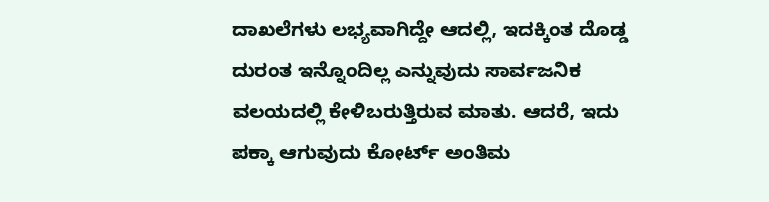ದಾಖಲೆಗಳು ಲಭ್ಯವಾಗಿದ್ದೇ ಆದಲ್ಲಿ, ಇದಕ್ಕಿಂತ ದೊಡ್ಡ ದುರಂತ ಇನ್ನೊಂದಿಲ್ಲ ಎನ್ನುವುದು ಸಾರ್ವಜನಿಕ ವಲಯದಲ್ಲಿ ಕೇಳಿಬರುತ್ತಿರುವ ಮಾತು. ಆದರೆ, ಇದು ಪಕ್ಕಾ ಆಗುವುದು ಕೋರ್ಟ್ ಅಂತಿಮ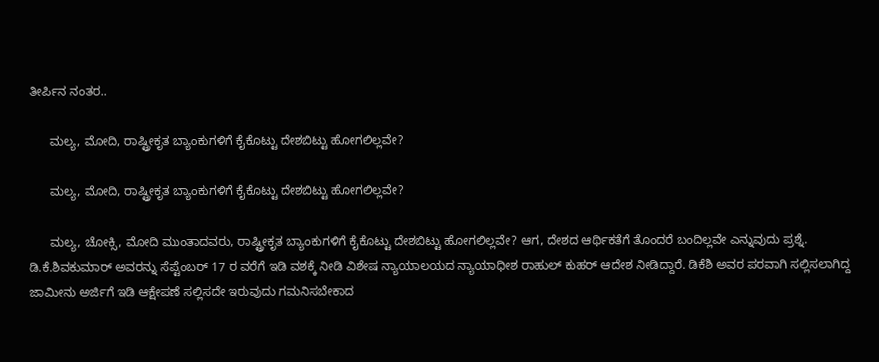ತೀರ್ಪಿನ ನಂತರ..

      ಮಲ್ಯ, ಮೋದಿ, ರಾಷ್ಟ್ರೀಕೃತ ಬ್ಯಾಂಕುಗಳಿಗೆ ಕೈಕೊಟ್ಟು ದೇಶಬಿಟ್ಟು ಹೋಗಲಿಲ್ಲವೇ?

      ಮಲ್ಯ, ಮೋದಿ, ರಾಷ್ಟ್ರೀಕೃತ ಬ್ಯಾಂಕುಗಳಿಗೆ ಕೈಕೊಟ್ಟು ದೇಶಬಿಟ್ಟು ಹೋಗಲಿಲ್ಲವೇ?

      ಮಲ್ಯ, ಚೋಕ್ಸಿ, ಮೋದಿ ಮುಂತಾದವರು, ರಾಷ್ಟ್ರೀಕೃತ ಬ್ಯಾಂಕುಗಳಿಗೆ ಕೈಕೊಟ್ಟು ದೇಶಬಿಟ್ಟು ಹೋಗಲಿಲ್ಲವೇ? ಆಗ, ದೇಶದ ಆರ್ಥಿಕತೆಗೆ ತೊಂದರೆ ಬಂದಿಲ್ಲವೇ ಎನ್ನುವುದು ಪ್ರಶ್ನೆ. ಡಿ.ಕೆ.ಶಿವಕುಮಾರ್ ಅವರನ್ನು ಸೆಪ್ಟೆಂಬರ್ 17 ರ ವರೆಗೆ ಇಡಿ ವಶಕ್ಕೆ ನೀಡಿ ವಿಶೇಷ ನ್ಯಾಯಾಲಯದ ನ್ಯಾಯಾಧೀಶ ರಾಹುಲ್ ಕುಹರ್ ಆದೇಶ ನೀಡಿದ್ದಾರೆ. ಡಿಕೆಶಿ ಅವರ ಪರವಾಗಿ ಸಲ್ಲಿಸಲಾಗಿದ್ದ ಜಾಮೀನು ಅರ್ಜಿಗೆ ಇಡಿ ಆಕ್ಷೇಪಣೆ ಸಲ್ಲಿಸದೇ ಇರುವುದು ಗಮನಿಸಬೇಕಾದ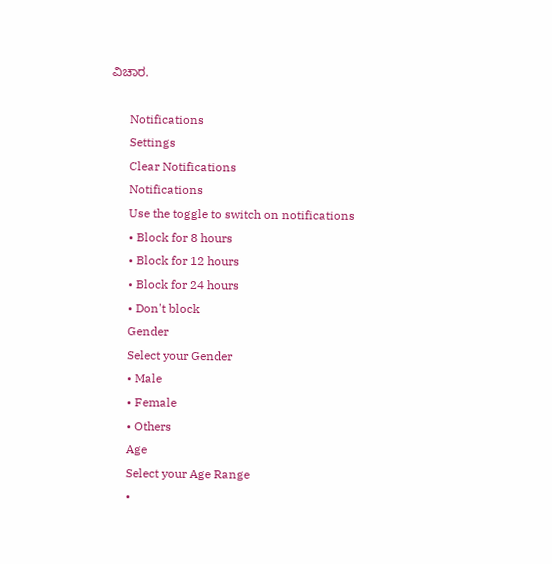ವಿಚಾರ.

      Notifications
      Settings
      Clear Notifications
      Notifications
      Use the toggle to switch on notifications
      • Block for 8 hours
      • Block for 12 hours
      • Block for 24 hours
      • Don't block
      Gender
      Select your Gender
      • Male
      • Female
      • Others
      Age
      Select your Age Range
      •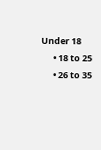Under 18
      • 18 to 25
      • 26 to 35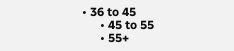• 36 to 45
      • 45 to 55
      • 55+